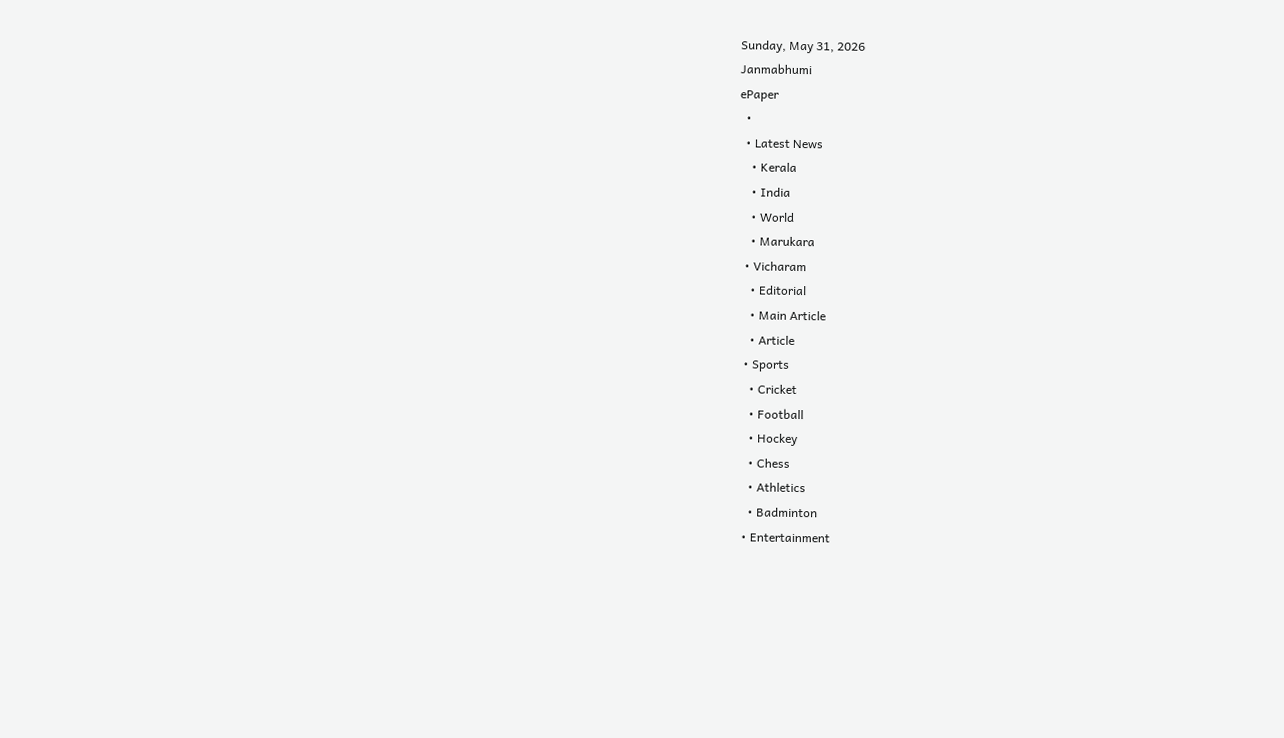Sunday, May 31, 2026
Janmabhumi
ePaper
  •
  • Latest News
    • Kerala
    • India
    • World
    • Marukara
  • Vicharam
    • Editorial
    • Main Article
    • Article
  • Sports
    • Cricket
    • Football
    • Hockey
    • Chess
    • Athletics
    • Badminton
  • Entertainment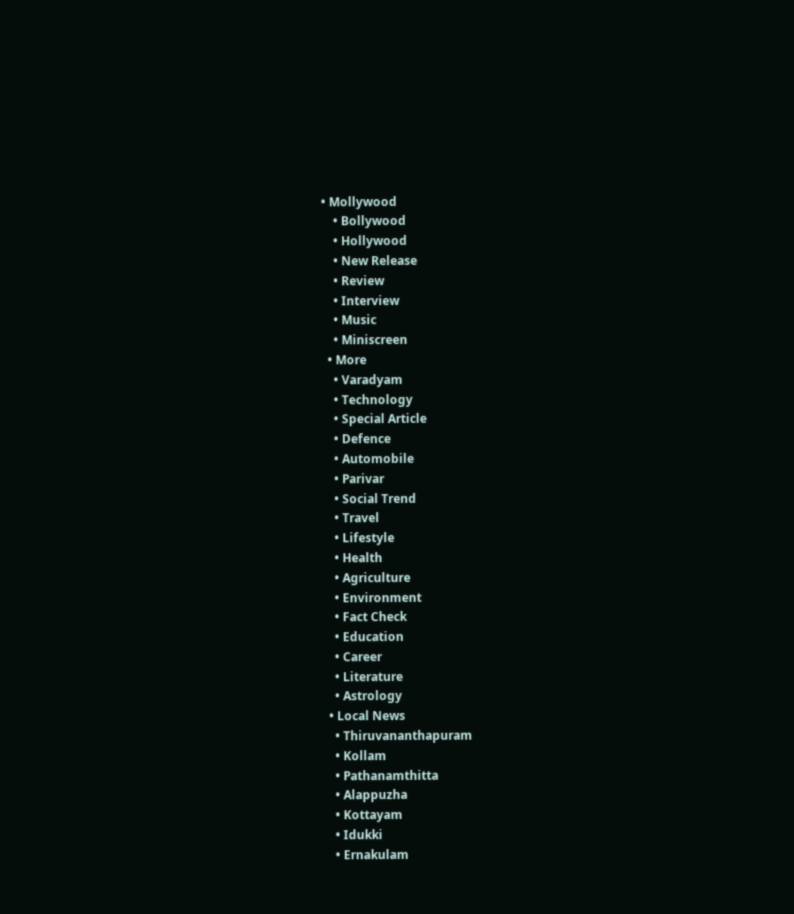• Mollywood
    • Bollywood
    • Hollywood
    • New Release
    • Review
    • Interview
    • Music
    • Miniscreen
  • More
    • Varadyam
    • Technology
    • Special Article
    • Defence
    • Automobile
    • Parivar
    • Social Trend
    • Travel
    • Lifestyle
    • Health
    • Agriculture
    • Environment
    • Fact Check
    • Education
    • Career
    • Literature
    • Astrology
  • Local News
    • Thiruvananthapuram
    • Kollam
    • Pathanamthitta
    • Alappuzha
    • Kottayam
    • Idukki
    • Ernakulam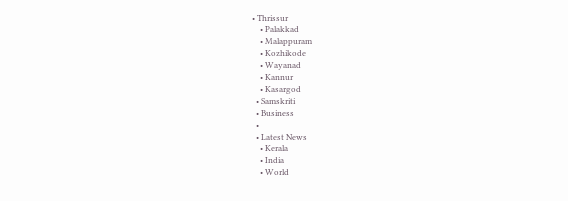• Thrissur
    • Palakkad
    • Malappuram
    • Kozhikode
    • Wayanad
    • Kannur
    • Kasargod
  • Samskriti
  • Business
  •
  • Latest News
    • Kerala
    • India
    • World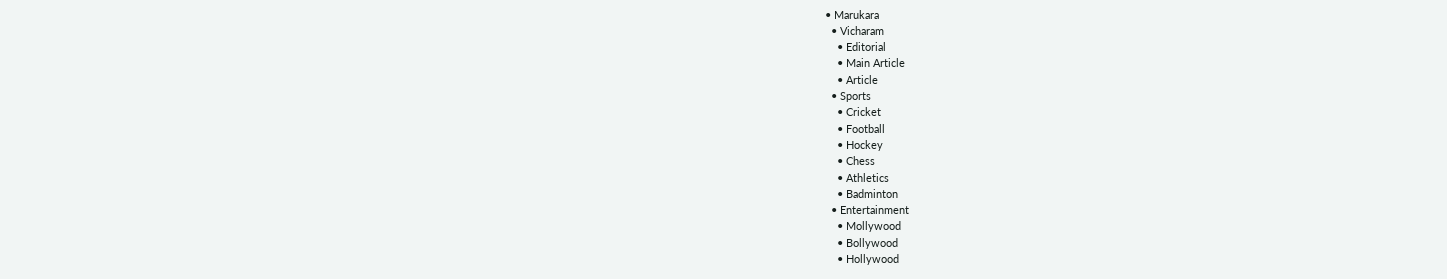• Marukara
  • Vicharam
    • Editorial
    • Main Article
    • Article
  • Sports
    • Cricket
    • Football
    • Hockey
    • Chess
    • Athletics
    • Badminton
  • Entertainment
    • Mollywood
    • Bollywood
    • Hollywood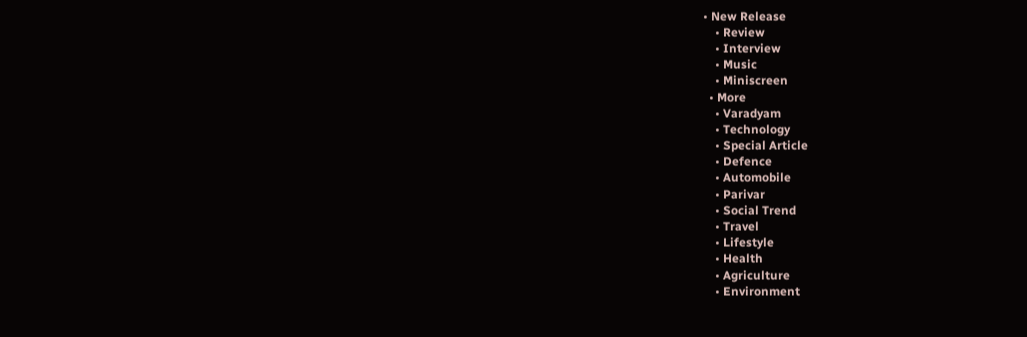• New Release
    • Review
    • Interview
    • Music
    • Miniscreen
  • More
    • Varadyam
    • Technology
    • Special Article
    • Defence
    • Automobile
    • Parivar
    • Social Trend
    • Travel
    • Lifestyle
    • Health
    • Agriculture
    • Environment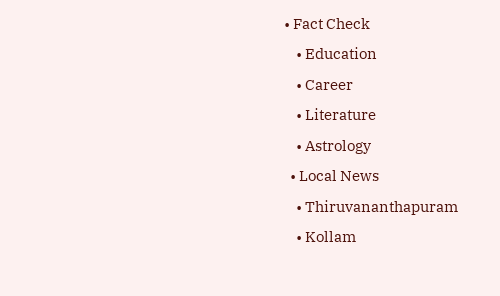• Fact Check
    • Education
    • Career
    • Literature
    • Astrology
  • Local News
    • Thiruvananthapuram
    • Kollam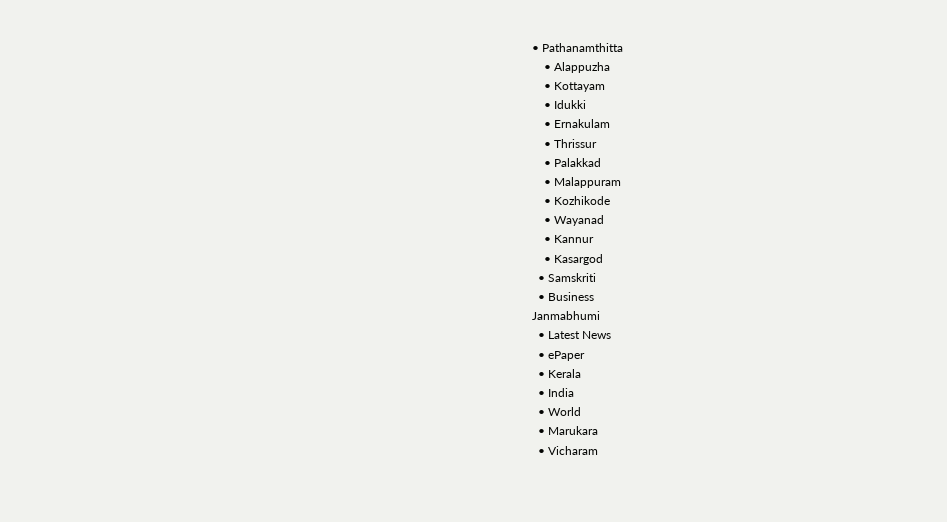• Pathanamthitta
    • Alappuzha
    • Kottayam
    • Idukki
    • Ernakulam
    • Thrissur
    • Palakkad
    • Malappuram
    • Kozhikode
    • Wayanad
    • Kannur
    • Kasargod
  • Samskriti
  • Business
Janmabhumi
  • Latest News
  • ePaper
  • Kerala
  • India
  • World
  • Marukara
  • Vicharam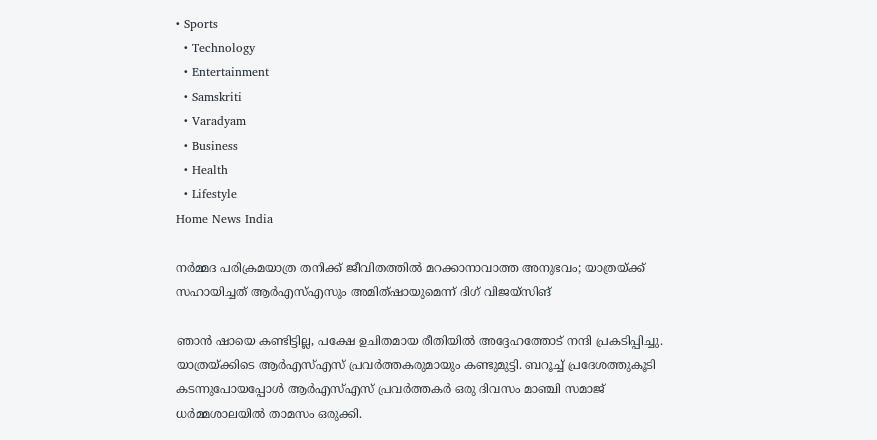• Sports
  • Technology
  • Entertainment
  • Samskriti
  • Varadyam
  • Business
  • Health
  • Lifestyle
Home News India

നര്‍മ്മദ പരിക്രമയാത്ര തനിക്ക് ജീവിതത്തില്‍ മറക്കാനാവാത്ത അനുഭവം; യാത്രയ്‌ക്ക് സഹായിച്ചത് ആര്‍എസ്എസും അമിത്ഷായുമെന്ന് ദിഗ് വിജയ്‌സിങ്

ഞാന്‍ ഷായെ കണ്ടിട്ടില്ല, പക്ഷേ ഉചിതമായ രീതിയില്‍ അദ്ദേഹത്തോട് നന്ദി പ്രകടിപ്പിച്ചു. യാത്രയ്‌ക്കിടെ ആര്‍എസ്എസ് പ്രവര്‍ത്തകരുമായും കണ്ടുമുട്ടി. ബറൂച്ച് പ്രദേശത്തുകൂടി കടന്നുപോയപ്പോള്‍ ആര്‍എസ്എസ് പ്രവര്‍ത്തകര്‍ ഒരു ദിവസം മാഞ്ചി സമാജ് ധര്‍മ്മശാലയില്‍ താമസം ഒരുക്കി.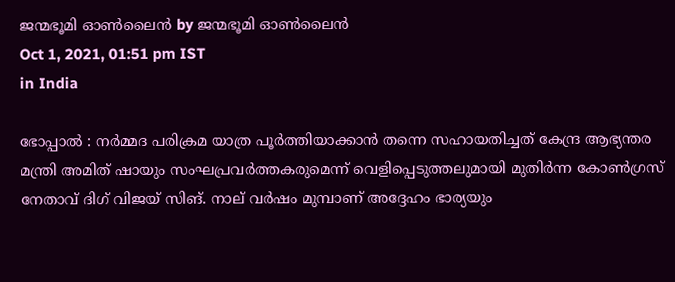ജന്മഭൂമി ഓണ്‍ലൈന്‍ by ജന്മഭൂമി ഓണ്‍ലൈന്‍
Oct 1, 2021, 01:51 pm IST
in India

ഭോപ്പാല്‍ : നര്‍മ്മദ പരിക്രമ യാത്ര പൂര്‍ത്തിയാക്കാന്‍ തന്നെ സഹായതിച്ചത് കേന്ദ്ര ആഭ്യന്തര മന്ത്രി അമിത് ഷായും സംഘപ്രവര്‍ത്തകരുമെന്ന് വെളിപ്പെടുത്തലുമായി മുതിര്‍ന്ന കോണ്‍ഗ്രസ് നേതാവ് ദിഗ് വിജയ് സിങ്. നാല് വര്‍ഷം മുമ്പാണ് അദ്ദേഹം ഭാര്യയും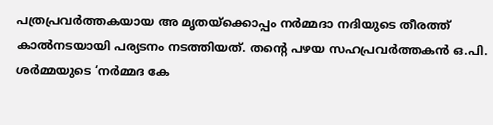പത്രപ്രവര്‍ത്തകയായ അ മൃതയ്‌ക്കൊപ്പം നര്‍മ്മദാ നദിയുടെ തീരത്ത് കാല്‍നടയായി പര്യടനം നടത്തിയത്. തന്റെ പഴയ സഹപ്രവര്‍ത്തകന്‍ ഒ.പി. ശര്‍മ്മയുടെ ‘നര്‍മ്മദ കേ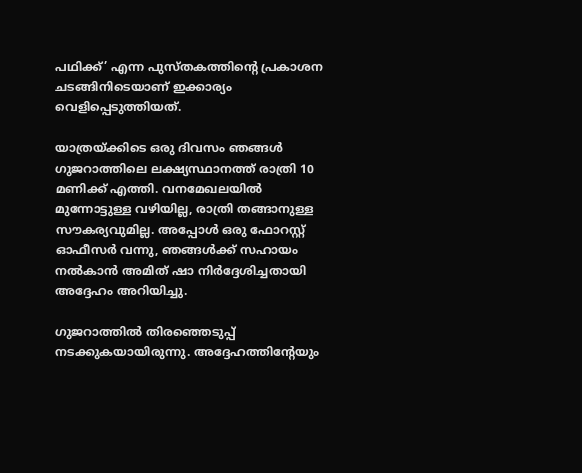പഥിക്ക്’ എന്ന പുസ്തകത്തിന്റെ പ്രകാശന ചടങ്ങിനിടെയാണ് ഇക്കാര്യം വെളിപ്പെടുത്തിയത്.

യാത്രയ്‌ക്കിടെ ഒരു ദിവസം ഞങ്ങള്‍ ഗുജറാത്തിലെ ലക്ഷ്യസ്ഥാനത്ത് രാത്രി 10 മണിക്ക് എത്തി. വനമേഖലയില്‍ മുന്നോട്ടുള്ള വഴിയില്ല, രാത്രി തങ്ങാനുള്ള സൗകര്യവുമില്ല. അപ്പോള്‍ ഒരു ഫോറസ്റ്റ് ഓഫീസര്‍ വന്നു, ഞങ്ങള്‍ക്ക് സഹായം നല്‍കാന്‍ അമിത് ഷാ നിര്‍ദ്ദേശിച്ചതായി അദ്ദേഹം അറിയിച്ചു.

ഗുജറാത്തില്‍ തിരഞ്ഞെടുപ്പ് നടക്കുകയായിരുന്നു. അദ്ദേഹത്തിന്റേയും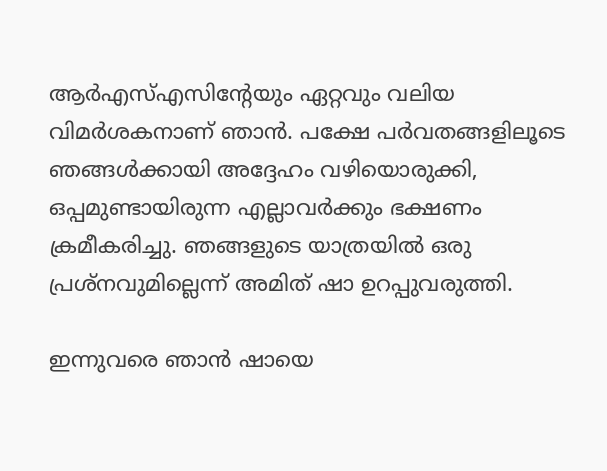ആര്‍എസ്എസിന്റേയും ഏറ്റവും വലിയ വിമര്‍ശകനാണ് ഞാന്‍. പക്ഷേ പര്‍വതങ്ങളിലൂടെ ഞങ്ങള്‍ക്കായി അദ്ദേഹം വഴിയൊരുക്കി, ഒപ്പമുണ്ടായിരുന്ന എല്ലാവര്‍ക്കും ഭക്ഷണം ക്രമീകരിച്ചു. ഞങ്ങളുടെ യാത്രയില്‍ ഒരു പ്രശ്‌നവുമില്ലെന്ന് അമിത് ഷാ ഉറപ്പുവരുത്തി.

ഇന്നുവരെ ഞാന്‍ ഷായെ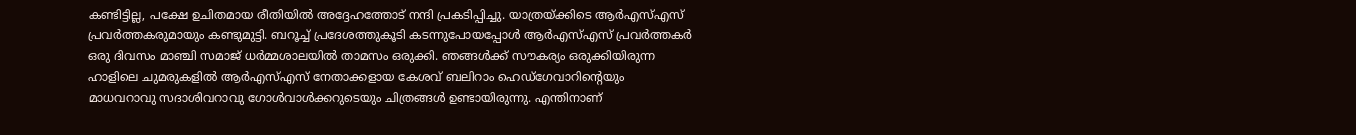കണ്ടിട്ടില്ല, പക്ഷേ ഉചിതമായ രീതിയില്‍ അദ്ദേഹത്തോട് നന്ദി പ്രകടിപ്പിച്ചു. യാത്രയ്‌ക്കിടെ ആര്‍എസ്എസ് പ്രവര്‍ത്തകരുമായും കണ്ടുമുട്ടി. ബറൂച്ച് പ്രദേശത്തുകൂടി കടന്നുപോയപ്പോള്‍ ആര്‍എസ്എസ് പ്രവര്‍ത്തകര്‍ ഒരു ദിവസം മാഞ്ചി സമാജ് ധര്‍മ്മശാലയില്‍ താമസം ഒരുക്കി. ഞങ്ങള്‍ക്ക് സൗകര്യം ഒരുക്കിയിരുന്ന ഹാളിലെ ചുമരുകളില്‍ ആര്‍എസ്എസ് നേതാക്കളായ കേശവ് ബലിറാം ഹെഡ്‌ഗേവാറിന്റെയും മാധവറാവു സദാശിവറാവു ഗോള്‍വാള്‍ക്കറുടെയും ചിത്രങ്ങള്‍ ഉണ്ടായിരുന്നു. എന്തിനാണ്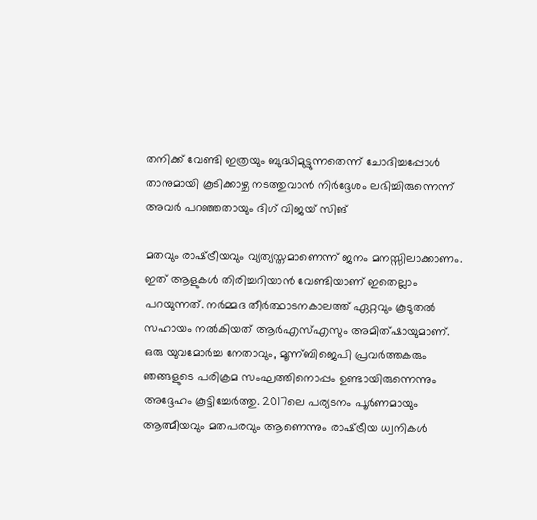തനിക്ക് വേണ്ടി ഇത്രയും ബുദ്ധിമുട്ടുന്നതെന്ന് ചോദിച്ചപ്പോള്‍ താനുമായി കൂടിക്കാഴ്ച നടത്തുവാന്‍ നിര്‍ദ്ദേശം ലഭിച്ചിരുന്നെന്ന് അവര്‍ പറഞ്ഞതായും ദിഗ് വിജയ് സിങ്

മതവും രാഷ്‌ട്രീയവും വ്യത്യസ്തമാണെന്ന് ജനം മനസ്സിലാക്കാണം. ഇത് ആളുകള്‍ തിരിച്ചറിയാന്‍ വേണ്ടിയാണ് ഇതെല്ലാം പറയുന്നത്. നര്‍മ്മദ തീര്‍ത്ഥാടനകാലത്ത് ഏറ്റവും കൂടുതല്‍ സഹായം നല്‍കിയത് ആര്‍എസ്എസും അമിത്ഷായുമാണ്. ഒരു യുവമോര്‍ച്ച നേതാവും, മൂന്ന്ബിജെപി പ്രവര്‍ത്തകരും ഞങ്ങളുടെ പരിക്രമ സംഘത്തിനൊപ്പം ഉണ്ടായിരുന്നെന്നും അദ്ദേഹം കൂട്ടിച്ചേര്‍ത്തു. 2017ലെ പര്യടനം പൂര്‍ണമായും ആത്മീയവും മതപരവും ആണെന്നും രാഷ്‌ട്രീയ ധ്വനികള്‍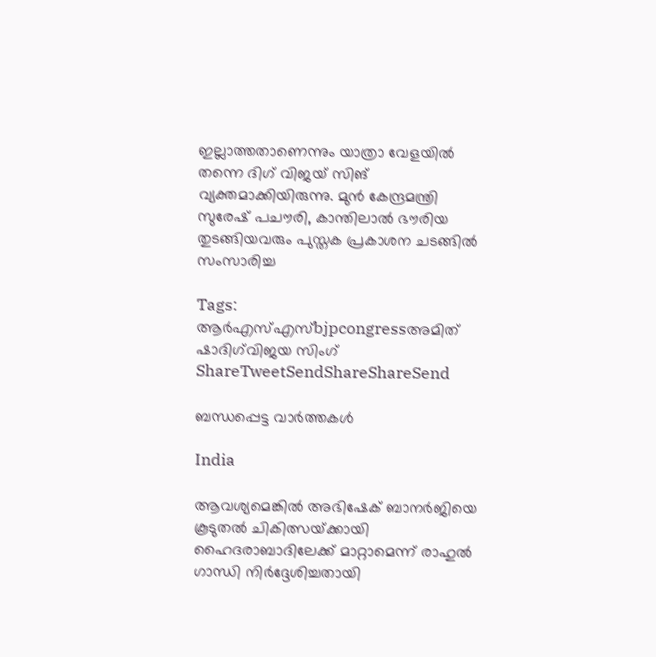ഇല്ലാത്തതാണെന്നും യാത്രാ വേളയില്‍ തന്നെ ദിഗ് വിജയ് സിങ് വ്യക്തമാക്കിയിരുന്നു. മുന്‍ കേന്ദ്രമന്ത്രി സുരേഷ് പചൗരി, കാന്തിലാല്‍ ഭൗരിയ തുടങ്ങിയവരും പുസ്തക പ്രകാശന ചടങ്ങില്‍ സംസാരിച്ച

Tags: ആര്‍എസ്എസ്bjpcongressഅമിത് ഷാദിഗ്‌വിജയ സിംഗ്
ShareTweetSendShareShareSend

ബന്ധപ്പെട്ട വാര്‍ത്തകള്‍

India

ആവശ്യമെങ്കിൽ അഭിഷേക് ബാനർജിയെ കൂടുതൽ ചികിത്സയ്‌ക്കായി ഹൈദരാബാദിലേക്ക് മാറ്റാമെന്ന് രാഹുൽ ഗാന്ധി നിർദ്ദേശിച്ചതായി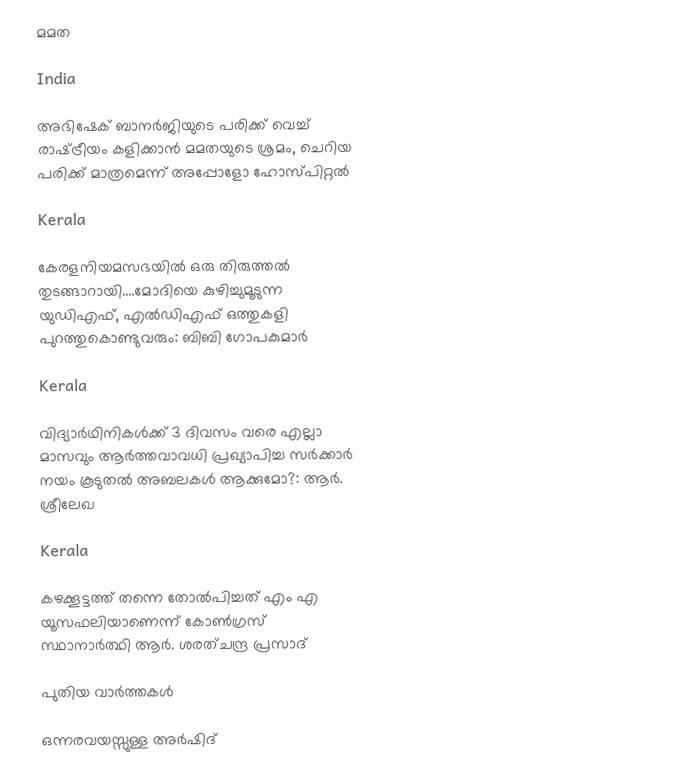മമത

India

അഭിഷേക് ബാനര്‍ജിയുടെ പരിക്ക് വെച്ച് രാഷ്‌ട്രീയം കളിക്കാന്‍ മമതയുടെ ശ്രമം, ചെറിയ പരിക്ക് മാത്രമെന്ന് അപ്പോളോ ഹോസ്പിറ്റല്‍

Kerala

കേരളനിയമസഭയില്‍ ഒരു തിരുത്തല്‍ തുടങ്ങാറായി….മോദിയെ കുഴിച്ചുമൂടുന്ന യുഡിഎഫ്, എല്‍ഡിഎഫ് ഒത്തുകളി പുറത്തുകൊണ്ടുവരും: ബിബി ഗോപകുമാര്‍

Kerala

വിദ്യാർഥിനികൾക്ക് 3 ദിവസം വരെ എല്ലാ മാസവും ആർത്തവാവധി പ്രഖ്യാപിച്ച സർക്കാർ നയം കൂടുതൽ അബലകൾ ആക്കുമോ?: ആര്‍. ശ്രീലേഖ

Kerala

കഴക്കൂട്ടത്ത് തന്നെ തോല്‍പിച്ചത് എം എ യൂസഫലിയാണെന്ന് കോണ്‍ഗ്രസ് സ്ഥാനാര്‍ത്ഥി ആര്‍. ശരത്ചന്ദ്ര പ്രസാദ്

പുതിയ വാര്‍ത്തകള്‍

ഒന്നരവയസ്സുള്ള അര്‍ഷിദ്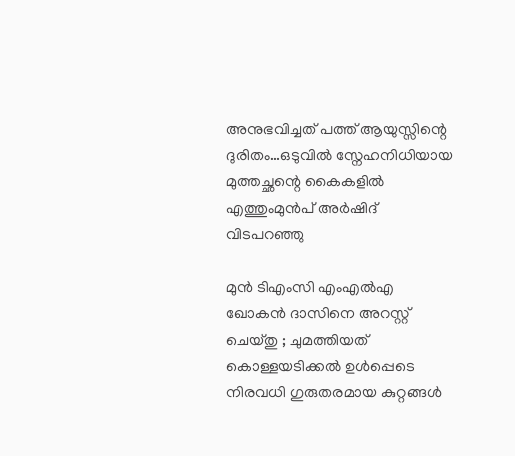അനുഭവിച്ചത് പത്ത് ആയുസ്സിന്റെ ദുരിതം…ഒടുവില്‍ സ്നേഹനിധിയായ മുത്തച്ഛന്റെ കൈകളില്‍ എത്തുംമുന്‍പ് അര്‍ഷിദ് വിടപറഞ്ഞു

മുൻ ടിഎംസി എംഎൽഎ ഖോകൻ ദാസിനെ അറസ്റ്റ് ചെയ്തു ; ചുമത്തിയത് കൊള്ളയടിക്കൽ ഉൾപ്പെടെ നിരവധി ഗുരുതരമായ കുറ്റങ്ങൾ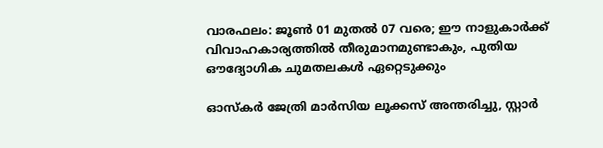വാരഫലം: ജൂണ്‍ 01 മുതല്‍ 07 വരെ; ഈ നാളുകാര്‍ക്ക് വിവാഹകാര്യത്തില്‍ തീരുമാനമുണ്ടാകും, പുതിയ ഔദ്യോഗിക ചുമതലകള്‍ ഏറ്റെടുക്കും

ഓസ്‌കർ ജേത്രി മാർസിയ ലൂക്കസ് അന്തരിച്ചു, സ്റ്റാർ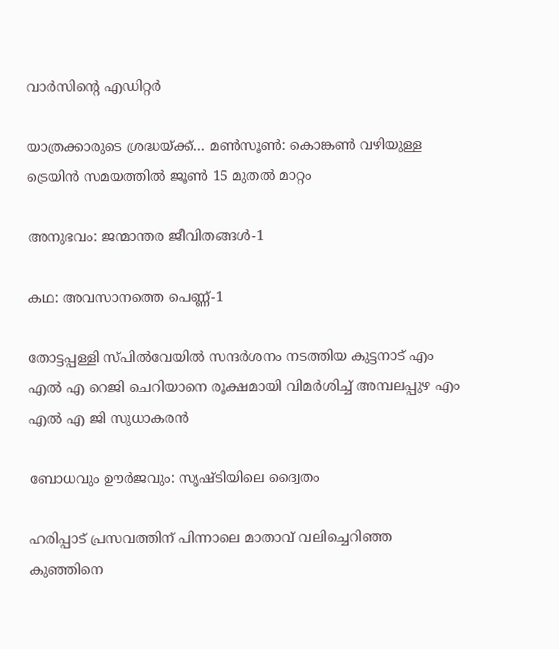വാർസിന്റെ എഡിറ്റർ

യാത്രക്കാരുടെ ശ്രദ്ധയ്‌ക്ക്… മൺസൂൺ: കൊങ്കൺ വഴിയുള്ള ട്രെയിന്‍ സമയത്തിൽ ജൂണ്‍ 15 മുതല്‍ മാറ്റം

അനുഭവം: ജന്മാന്തര ജീവിതങ്ങള്‍-1

കഥ: അവസാനത്തെ പെണ്ണ്-1

തോട്ടപ്പള്ളി സ്പില്‍വേയില്‍ സന്ദര്‍ശനം നടത്തിയ കുട്ടനാട് എം എല്‍ എ റെജി ചെറിയാനെ രൂക്ഷമായി വിമര്‍ശിച്ച് അമ്പലപ്പുഴ എം എല്‍ എ ജി സുധാകരന്‍

ബോധവും ഊര്‍ജവും: സൃഷ്ടിയിലെ ദ്വൈതം

ഹരിപ്പാട് പ്രസവത്തിന് പിന്നാലെ മാതാവ് വലിച്ചെറിഞ്ഞ കുഞ്ഞിനെ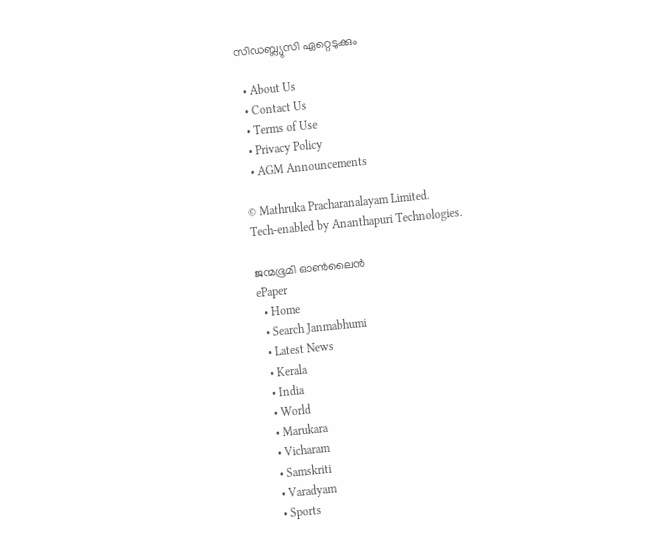സിഡബ്ല്യുസി ഏറ്റെടുക്കും

  • About Us
  • Contact Us
  • Terms of Use
  • Privacy Policy
  • AGM Announcements

© Mathruka Pracharanalayam Limited.
Tech-enabled by Ananthapuri Technologies.

ജന്മഭൂമി ഓണ്‍ലൈന്‍
ePaper
  • Home
  • Search Janmabhumi
  • Latest News
  • Kerala
  • India
  • World
  • Marukara
  • Vicharam
  • Samskriti
  • Varadyam
  • Sports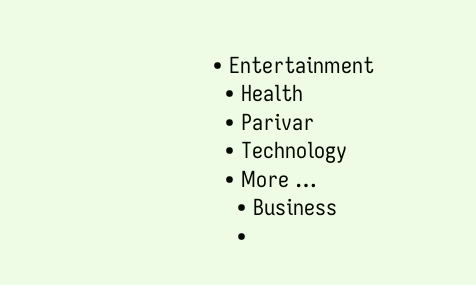• Entertainment
  • Health
  • Parivar
  • Technology
  • More …
    • Business
    •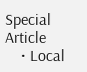Special Article
    • Local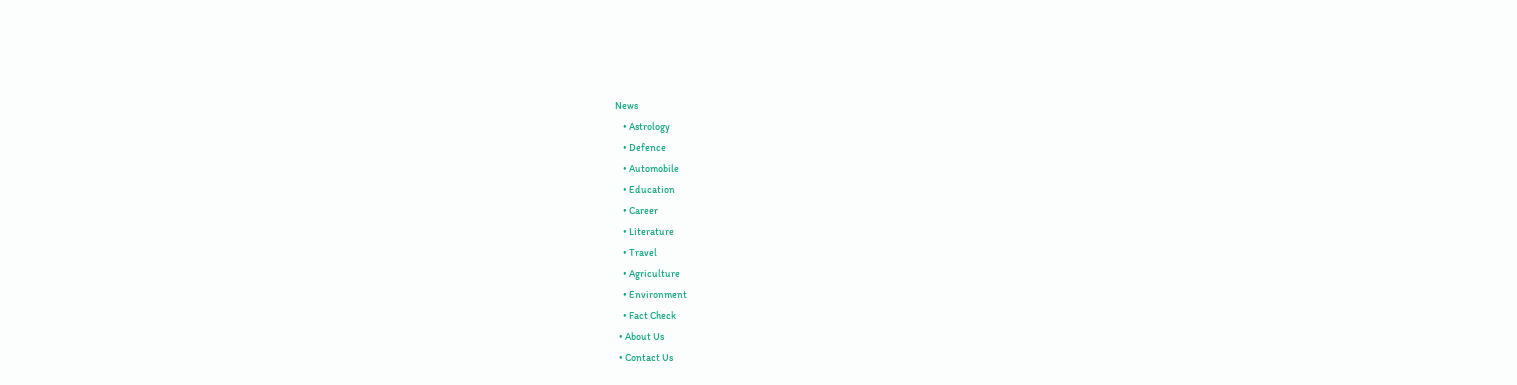News
    • Astrology
    • Defence
    • Automobile
    • Education
    • Career
    • Literature
    • Travel
    • Agriculture
    • Environment
    • Fact Check
  • About Us
  • Contact Us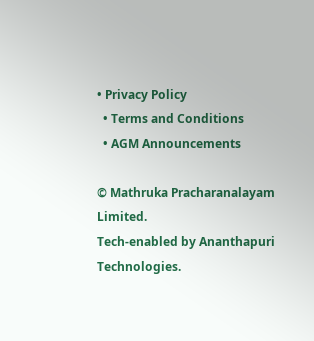• Privacy Policy
  • Terms and Conditions
  • AGM Announcements

© Mathruka Pracharanalayam Limited.
Tech-enabled by Ananthapuri Technologies.